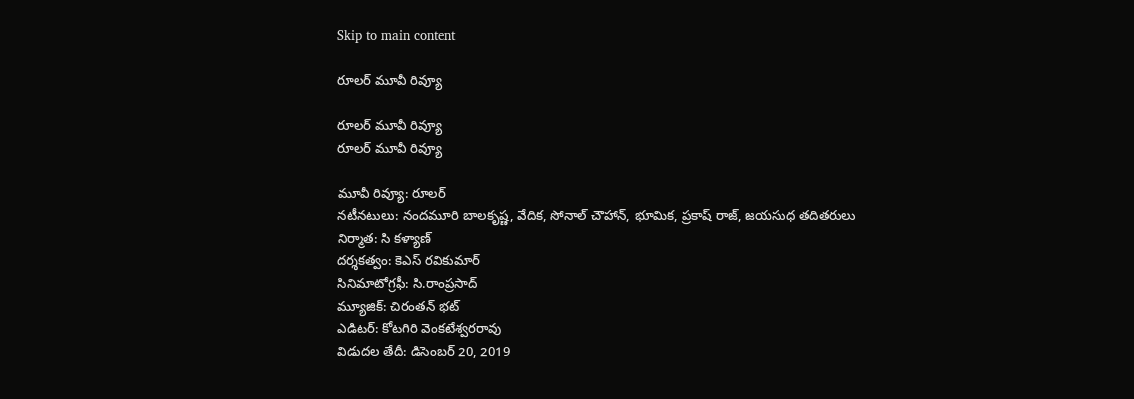Skip to main content

రూలర్ మూవీ రివ్యూ

రూలర్ మూవీ రివ్యూ
రూలర్ మూవీ రివ్యూ

మూవీ రివ్యూ: రూలర్
నటీనటులు: నందమూరి బాలకృష్ణ, వేదిక, సోనాల్ చౌహాన్, భూమిక, ప్రకాష్ రాజ్, జయసుధ తదితరులు
నిర్మాత: సి కళ్యాణ్
దర్శకత్వం: కెఎస్ రవికుమార్
సినిమాటోగ్రఫీ: సి.రాంప్రసాద్
మ్యూజిక్: చిరంతన్ భట్
ఎడిటర్‌: కోటగిరి వెంకటేశ్వరరావు
విడుదల తేదీ: డిసెంబర్ 20, 2019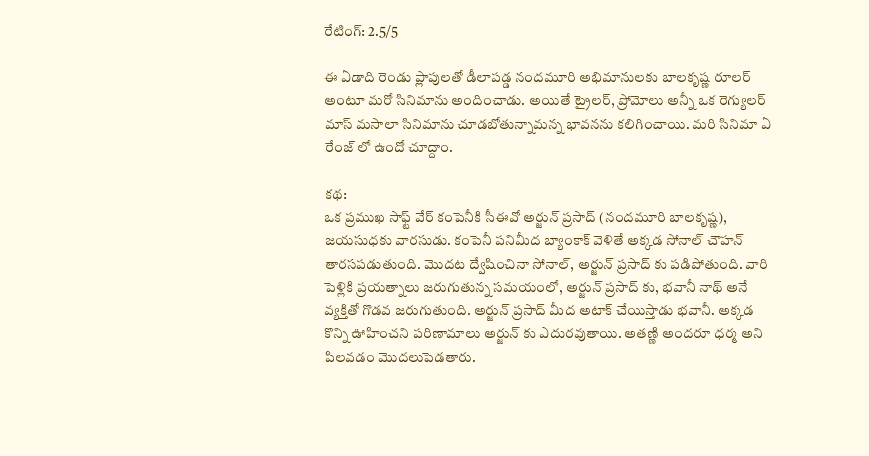రేటింగ్: 2.5/5

ఈ ఏడాది రెండు ప్లాపులతో డీలాపడ్డ నందమూరి అభిమానులకు బాలకృష్ణ రూలర్ అంటూ మరో సినిమాను అందించాడు. అయితే ట్రైలర్, ప్రోమోలు అన్నీ ఒక రెగ్యులర్ మాస్ మసాలా సినిమాను చూడబోతున్నామన్న భావనను కలిగించాయి. మరి సినిమా ఏ రేంజ్ లో ఉందో చూద్దాం.

కథ:
ఒక ప్రముఖ సాఫ్ట్ వేర్ కంపెనీకి సీఈవో అర్జున్ ప్రసాద్ (నందమూరి బాలకృష్ణ), జయసుధకు వారసుడు. కంపెనీ పనిమీద బ్యాంకాక్ వెళితే అక్కడ సోనాల్ చౌహన్ తారసపడుతుంది. మొదట ద్వేషించినా సోనాల్, అర్జున్ ప్రసాద్ కు పడిపోతుంది. వారి పెళ్లికి ప్రయత్నాలు జరుగుతున్న సమయంలో, అర్జున్ ప్రసాద్ కు, భవానీ నాథ్ అనే వ్యక్తితో గొడవ జరుగుతుంది. అర్జున్ ప్రసాద్ మీద అటాక్ చేయిస్తాడు భవానీ. అక్కడ కొన్ని ఊహించని పరిణామాలు అర్జున్ కు ఎదురవుతాయి. అతణ్ణి అందరూ ధర్మ అని పిలవడం మొదలుపెడతారు.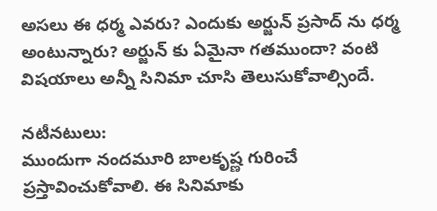అసలు ఈ ధర్మ ఎవరు? ఎందుకు అర్జున్ ప్రసాద్ ను ధర్మ అంటున్నారు? అర్జున్ కు ఏమైనా గతముందా? వంటి విషయాలు అన్నీ సినిమా చూసి తెలుసుకోవాల్సిందే.

నటీనటులు:
ముందుగా నందమూరి బాలకృష్ణ గురించే ప్రస్తావించుకోవాలి. ఈ సినిమాకు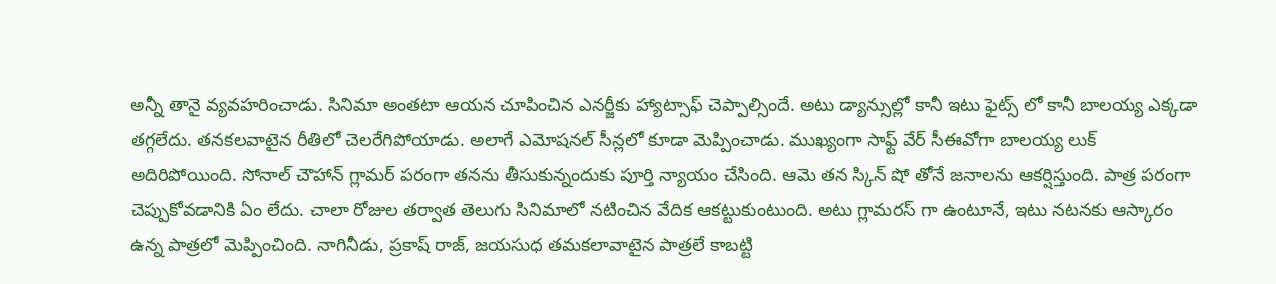అన్నీ తానై వ్యవహరించాడు. సినిమా అంతటా ఆయన చూపించిన ఎనర్జీకు హ్యాట్సాఫ్ చెప్పాల్సిందే. అటు డ్యాన్సుల్లో కానీ ఇటు ఫైట్స్ లో కానీ బాలయ్య ఎక్కడా తగ్గలేదు. తనకలవాటైన రీతిలో చెలరేగిపోయాడు. అలాగే ఎమోషనల్ సీన్లలో కూడా మెప్పించాడు. ముఖ్యంగా సాఫ్ట్ వేర్ సీఈవోగా బాలయ్య లుక్ అదిరిపోయింది. సోనాల్ చౌహాన్ గ్లామర్ పరంగా తనను తీసుకున్నందుకు పూర్తి న్యాయం చేసింది. ఆమె తన స్కిన్ షో తోనే జనాలను ఆకర్షిస్తుంది. పాత్ర పరంగా చెప్పుకోవడానికి ఏం లేదు. చాలా రోజుల తర్వాత తెలుగు సినిమాలో నటించిన వేదిక ఆకట్టుకుంటుంది. అటు గ్లామరస్ గా ఉంటూనే, ఇటు నటనకు ఆస్కారం ఉన్న పాత్రలో మెప్పించింది. నాగినీడు, ప్రకాష్ రాజ్, జయసుధ తమకలావాటైన పాత్రలే కాబట్టి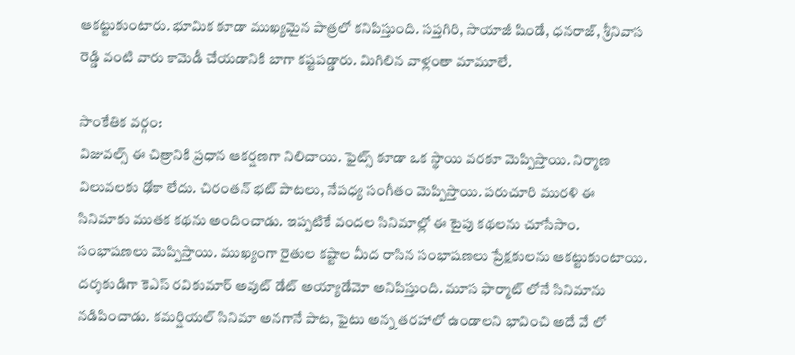ఆకట్టుకుంటారు. భూమిక కూడా ముఖ్యమైన పాత్రలో కనిపిస్తుంది. సప్తగిరి, సాయాజీ షిండే, ధనరాజ్, శ్రీనివాస రెడ్డి వంటి వారు కామెడీ చేయడానికి బాగా కష్టపడ్డారు. మిగిలిన వాళ్లంతా మామూలే.

సాంకేతిక వర్గం:
విజువల్స్ ఈ చిత్రానికి ప్రధాన ఆకర్షణగా నిలిచాయి. ఫైట్స్ కూడా ఒక స్థాయి వరకూ మెప్పిస్తాయి. నిర్మాణ విలువలకు ఢోకా లేదు. చిరంతన్ భట్ పాటలు, నేపధ్య సంగీతం మెప్పిస్తాయి. పరుచూరి మురళి ఈ సినిమాకు ముతక కథను అందించాడు. ఇప్పటికే వందల సినిమాల్లో ఈ టైపు కథలను చూసేసాం. సంభాషణలు మెప్పిస్తాయి. ముఖ్యంగా రైతుల కష్టాల మీద రాసిన సంభాషణలు ప్రేక్షకులను ఆకట్టుకుంటాయి. దర్శకుడిగా కెఎస్ రవికుమార్ అవుట్ డేట్ అయ్యాడేమో అనిపిస్తుంది. మూస ఫార్మాట్ లోనే సినిమాను నడిపించాడు. కమర్షియల్ సినిమా అనగానే పాట, ఫైటు అన్న తరహాలో ఉండాలని భావించి అదే వే లో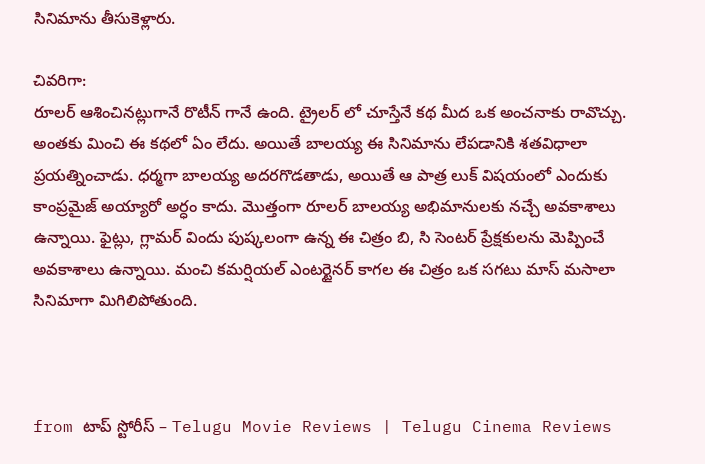సినిమాను తీసుకెళ్లారు.

చివరిగా:
రూలర్ ఆశించినట్లుగానే రొటీన్ గానే ఉంది. ట్రైలర్ లో చూస్తేనే కథ మీద ఒక అంచనాకు రావొచ్చు. అంతకు మించి ఈ కథలో ఏం లేదు. అయితే బాలయ్య ఈ సినిమాను లేపడానికి శతవిధాలా ప్రయత్నించాడు. ధర్మగా బాలయ్య అదరగొడతాడు, అయితే ఆ పాత్ర లుక్ విషయంలో ఎందుకు కాంప్రమైజ్ అయ్యారో అర్ధం కాదు. మొత్తంగా రూలర్ బాలయ్య అభిమానులకు నచ్చే అవకాశాలు ఉన్నాయి. ఫైట్లు, గ్లామర్ విందు పుష్కలంగా ఉన్న ఈ చిత్రం బి, సి సెంటర్ ప్రేక్షకులను మెప్పించే అవకాశాలు ఉన్నాయి. మంచి కమర్షియల్ ఎంటర్టైనర్ కాగల ఈ చిత్రం ఒక సగటు మాస్ మసాలా సినిమాగా మిగిలిపోతుంది.



from టాప్ స్టోరీస్ – Telugu Movie Reviews | Telugu Cinema Reviews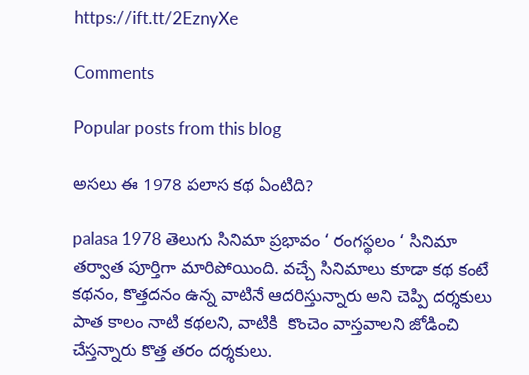https://ift.tt/2EznyXe

Comments

Popular posts from this blog

అసలు ఈ 1978 పలాస కథ ఏంటిది?

palasa 1978 తెలుగు సినిమా ప్రభావం ‘ రంగస్థలం ‘ సినిమా తర్వాత పూర్తిగా మారిపోయింది. వచ్చే సినిమాలు కూడా కథ కంటే కథనం, కొత్తదనం ఉన్న వాటినే ఆదరిస్తున్నారు అని చెప్పి దర్శకులు పాత కాలం నాటి కథలని, వాటికి  కొంచెం వాస్తవాలని జోడించి చేస్తన్నారు కొత్త తరం దర్శకులు.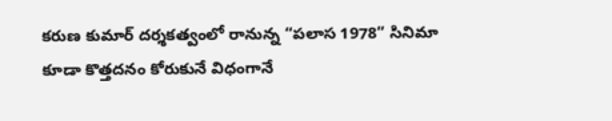కరుణ కుమార్ దర్శకత్వంలో రానున్న “పలాస 1978” సినిమా కూడా కొత్తదనం కోరుకునే విధంగానే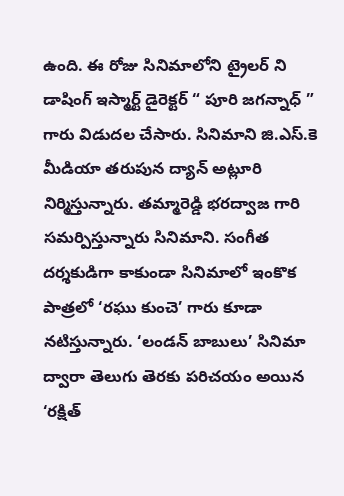ఉంది. ఈ రోజు సినిమాలోని ట్రైలర్ ని డాషింగ్ ఇస్మార్ట్ డైరెక్టర్ “ పూరి జగన్నాధ్ ” గారు విడుదల చేసారు. సినిమాని జి.ఎస్.కె మీడియా తరుపున ద్యాన్ అట్లూరి నిర్మిస్తున్నారు. తమ్మారెడ్డి భరద్వాజ గారి సమర్పిస్తున్నారు సినిమాని. సంగీత దర్శకుడిగా కాకుండా సినిమాలో ఇంకొక పాత్రలో ‘రఘు కుంచె’ గారు కూడా నటిస్తున్నారు. ‘లండన్ బాబులు’ సినిమా ద్వారా తెలుగు తెరకు పరిచయం అయిన ‘రక్షిత్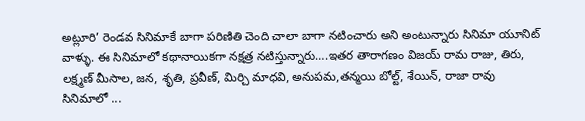అట్లూరి’ రెండవ సినిమాకే బాగా పరిణితి చెంది చాలా బాగా నటించారు అని అంటున్నారు సినిమా యూనిట్ వాళ్ళు. ఈ సినిమాలో కథానాయికగా నక్షత్ర నటిస్తున్నారు….ఇతర తారాగణం విజయ్ రామ రాజు, తిరు, లక్ష్మణ్ మీసాల, జన, శృతి, ప్రవీణ్, మిర్చి మాధవి, అనుపమ,తన్మయి బోల్ట్, శేయిన్, రాజా రావు  సినిమాలో ...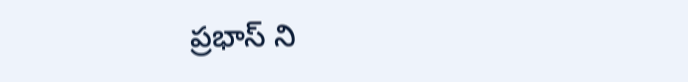ప్రభాస్ ని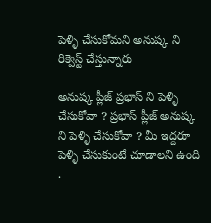పెళ్ళి చేసుకోమని అనుష్క ని రిక్వెస్ట్ చేస్తున్నారు

అనుష్క ప్లీజ్ ప్రభాస్ ని పెళ్ళి చేసుకోవా ? ప్రభాస్ ప్లీజ్ అనుష్క ని పెళ్ళి చేసుకోవా ? మీ ఇద్దరూ పెళ్ళి చేసుకుంటే చూడాలని ఉంది .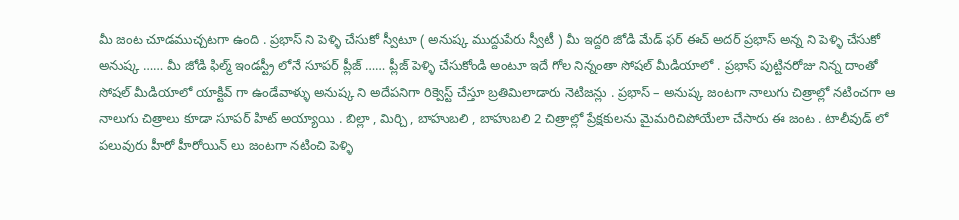మీ జంట చూడముచ్చటగా ఉంది . ప్రభాస్ ని పెళ్ళి చేసుకో స్వీటూ ( అనుష్క ముద్దుపేరు స్వీటీ ) మీ ఇద్దరి జోడి మేడ్ ఫర్ ఈచ్ అదర్ ప్రభాస్ అన్న ని పెళ్ళి చేసుకో అనుష్క …… మీ జోడి ఫిల్మ్ ఇండస్ట్రీ లోనే సూపర్ ప్లీజ్ …… ప్లీజ్ పెళ్ళి చేసుకోండి అంటూ ఇదే గోల నిన్నంతా సోషల్ మీడియాలో . ప్రభాస్ పుట్టినరోజు నిన్న దాంతో సోషల్ మీడియాలో యాక్టివ్ గా ఉండేవాళ్ళు అనుష్క ని అదేపనిగా రిక్వెస్ట్ చేస్తూ బ్రతిమిలాడారు నెటిజన్లు . ప్రభాస్ – అనుష్క జంటగా నాలుగు చిత్రాల్లో నటించగా ఆ నాలుగు చిత్రాలు కూడా సూపర్ హిట్ అయ్యాయి . బిల్లా , మిర్చి , బాహుబలి , బాహుబలి 2 చిత్రాల్లో ప్రేక్షకులను మైమరిచిపోయేలా చేసారు ఈ జంట . టాలీవుడ్ లో పలువురు హీరో హీరోయిన్ లు జంటగా నటించి పెళ్ళి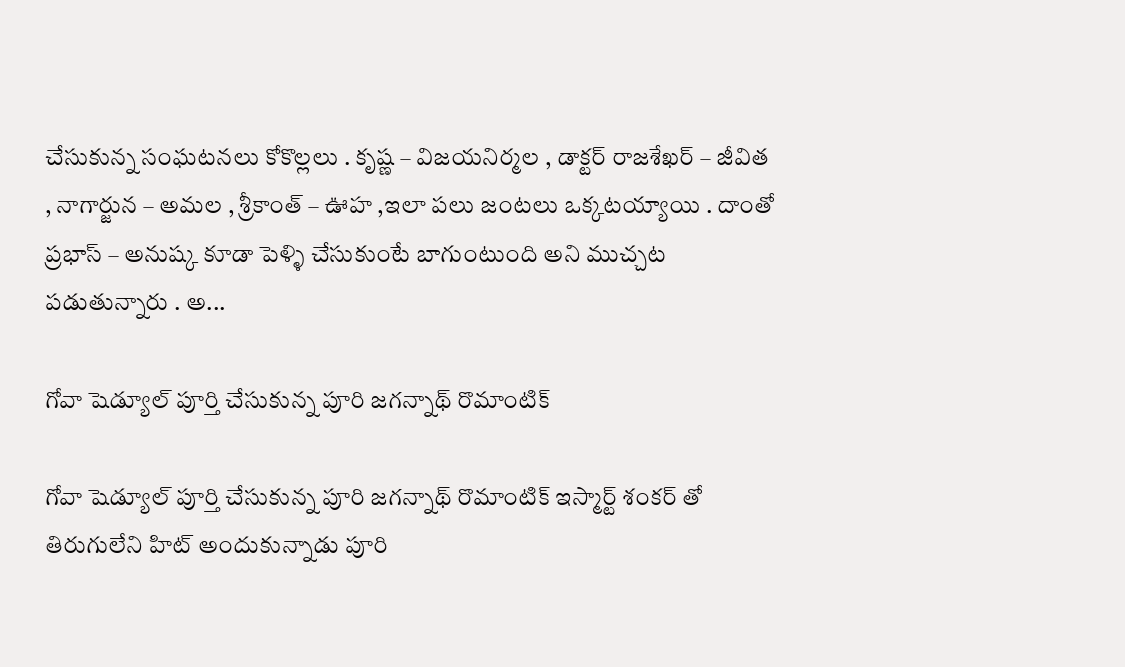చేసుకున్న సంఘటనలు కోకొల్లలు . కృష్ణ – విజయనిర్మల , డాక్టర్ రాజశేఖర్ – జీవిత , నాగార్జున – అమల , శ్రీకాంత్ – ఊహ ,ఇలా పలు జంటలు ఒక్కటయ్యాయి . దాంతో ప్రభాస్ – అనుష్క కూడా పెళ్ళి చేసుకుంటే బాగుంటుంది అని ముచ్చట పడుతున్నారు . అ...

గోవా షెడ్యూల్ పూర్తి చేసుకున్న పూరి జగన్నాథ్ రొమాంటిక్

గోవా షెడ్యూల్ పూర్తి చేసుకున్న పూరి జగన్నాథ్ రొమాంటిక్ ఇస్మార్ట్ శంకర్ తో తిరుగులేని హిట్ అందుకున్నాడు పూరి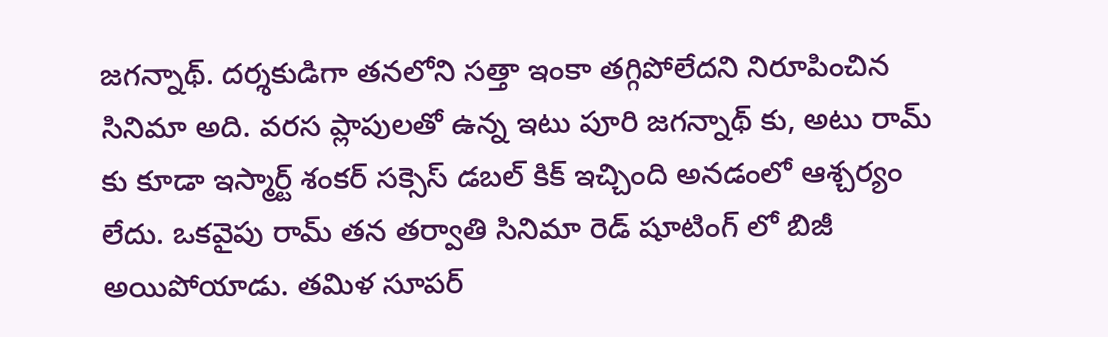జగన్నాథ్. దర్శకుడిగా తనలోని సత్తా ఇంకా తగ్గిపోలేదని నిరూపించిన సినిమా అది. వరస ప్లాపులతో ఉన్న ఇటు పూరి జగన్నాథ్ కు, అటు రామ్ కు కూడా ఇస్మార్ట్ శంకర్ సక్సెస్ డబల్ కిక్ ఇచ్చింది అనడంలో ఆశ్చర్యం లేదు. ఒకవైపు రామ్ తన తర్వాతి సినిమా రెడ్ షూటింగ్ లో బిజీ అయిపోయాడు. తమిళ సూపర్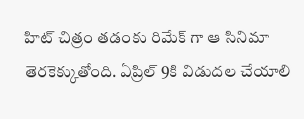హిట్ చిత్రం తడంకు రిమేక్ గా ఆ సినిమా తెరకెక్కుతోంది. ఏప్రిల్ 9కి విడుదల చేయాలి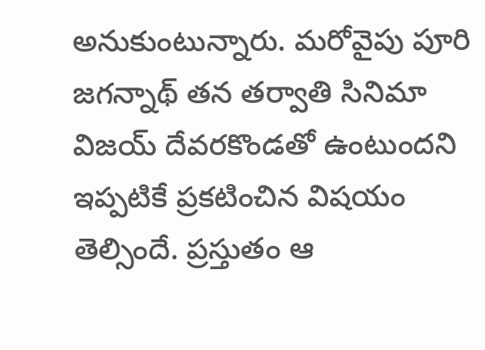అనుకుంటున్నారు. మరోవైపు పూరి జగన్నాథ్ తన తర్వాతి సినిమా విజయ్ దేవరకొండతో ఉంటుందని ఇప్పటికే ప్రకటించిన విషయం తెల్సిందే. ప్రస్తుతం ఆ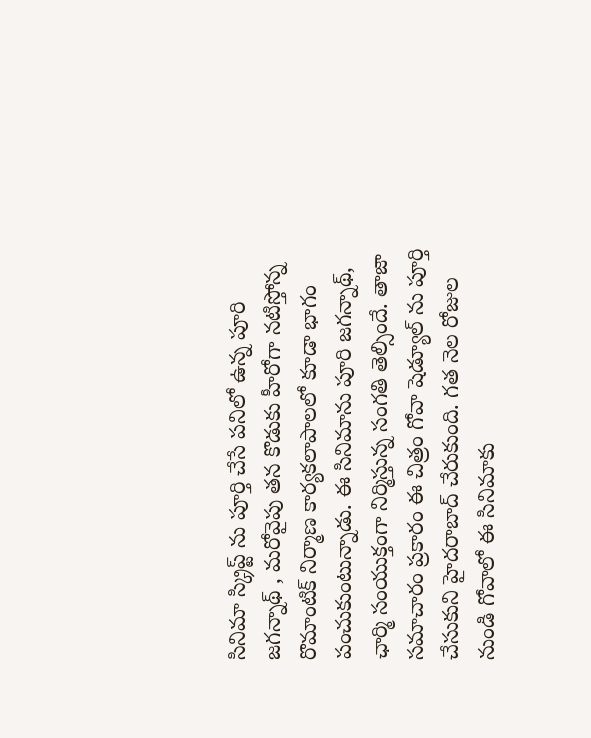సినిమా స్క్రిప్ట్ ను పూర్తి చేసే పనిలో ఉన్న పూరి జగన్నాథ్ , మరోవైపు తన కొడుకు హీరోగా నటిస్తోన్న రొమాంటిక్ నిర్మాణ కార్యకలాపాలలో కూడా భాగం పంచుకుంటున్నాడు. ఈ సినిమాను పూరి జగన్నాథ్, ఛార్మి సంయుక్తంగా నిర్మిస్తున్న సంగతి తెల్సిందే. తాజా సమాచారం ప్రకారం ఈ చిత్రం గోవా షెడ్యూల్ ను పూర్తి చేసుకుని హైదరాబాద్ చేరుకుంది. గత నెల రోజుల నుండి గోవాలో ఈ సినిమాకు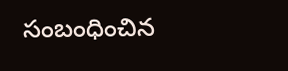సంబంధించిన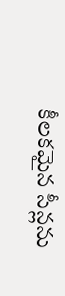కీలకమైన సీన్లను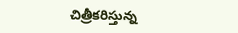చిత్రీకరిస్తున్న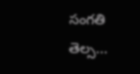సంగతి తెల్స...